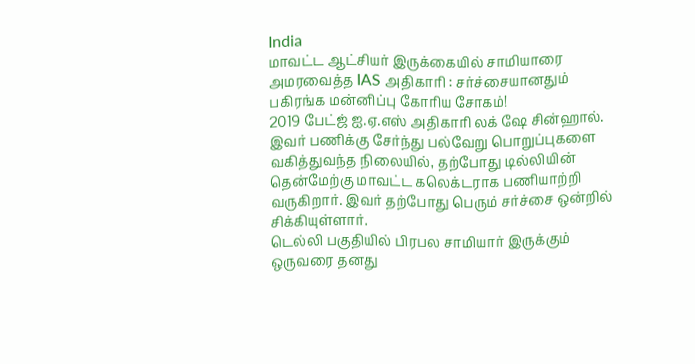India
மாவட்ட ஆட்சியர் இருக்கையில் சாமியாரை அமரவைத்த IAS அதிகாரி : சர்ச்சையானதும் பகிரங்க மன்னிப்பு கோரிய சோகம்!
2019 பேட்ஜ் ஐ.ஏ.எஸ் அதிகாரி லக் ஷே சின்ஹால். இவர் பணிக்கு சேர்ந்து பல்வேறு பொறுப்புகளை வகித்துவந்த நிலையில், தற்போது டில்லியின் தென்மேற்கு மாவட்ட கலெக்டராக பணியாற்றி வருகிறார். இவர் தற்போது பெரும் சர்ச்சை ஒன்றில் சிக்கியுள்ளார்.
டெல்லி பகுதியில் பிரபல சாமியார் இருக்கும் ஒருவரை தனது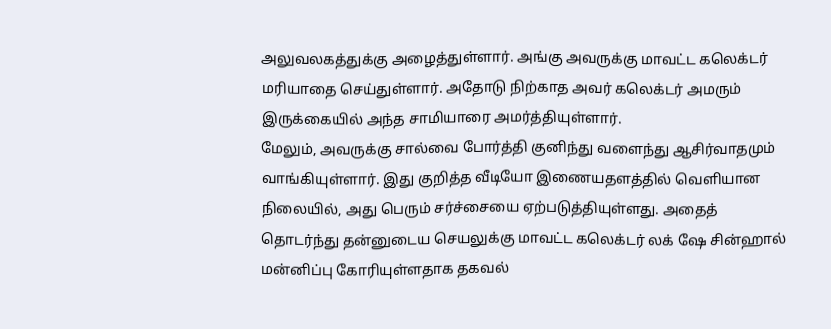அலுவலகத்துக்கு அழைத்துள்ளார். அங்கு அவருக்கு மாவட்ட கலெக்டர் மரியாதை செய்துள்ளார். அதோடு நிற்காத அவர் கலெக்டர் அமரும் இருக்கையில் அந்த சாமியாரை அமர்த்தியுள்ளார்.
மேலும், அவருக்கு சால்வை போர்த்தி குனிந்து வளைந்து ஆசிர்வாதமும் வாங்கியுள்ளார். இது குறித்த வீடியோ இணையதளத்தில் வெளியான நிலையில், அது பெரும் சர்ச்சையை ஏற்படுத்தியுள்ளது. அதைத் தொடர்ந்து தன்னுடைய செயலுக்கு மாவட்ட கலெக்டர் லக் ஷே சின்ஹால் மன்னிப்பு கோரியுள்ளதாக தகவல்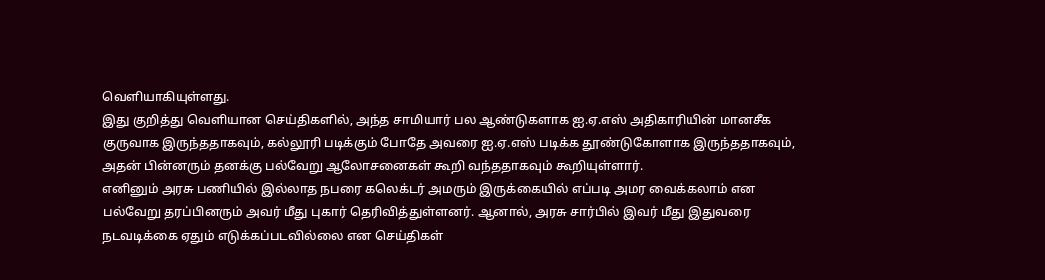வெளியாகியுள்ளது.
இது குறித்து வெளியான செய்திகளில், அந்த சாமியார் பல ஆண்டுகளாக ஐ.ஏ.எஸ் அதிகாரியின் மானசீக குருவாக இருந்ததாகவும், கல்லூரி படிக்கும் போதே அவரை ஐ.ஏ.எஸ் படிக்க தூண்டுகோளாக இருந்ததாகவும், அதன் பின்னரும் தனக்கு பல்வேறு ஆலோசனைகள் கூறி வந்ததாகவும் கூறியுள்ளார்.
எனினும் அரசு பணியில் இல்லாத நபரை கலெக்டர் அமரும் இருக்கையில் எப்படி அமர வைக்கலாம் என பல்வேறு தரப்பினரும் அவர் மீது புகார் தெரிவித்துள்ளனர். ஆனால், அரசு சார்பில் இவர் மீது இதுவரை நடவடிக்கை ஏதும் எடுக்கப்படவில்லை என செய்திகள்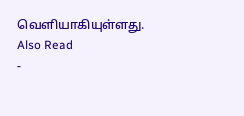வெளியாகியுள்ளது.
Also Read
-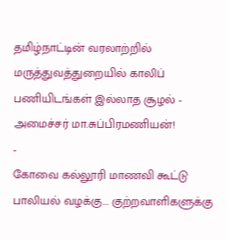தமிழ்நாட்டின் வரலாற்றில் மருத்துவத்துறையில் காலிப் பணியிடங்கள் இல்லாத சூழல் - அமைச்சர் மா.சுப்பிரமணியன்!
-
கோவை கல்லூரி மாணவி கூட்டு பாலியல் வழக்கு... குற்றவாளிகளுக்கு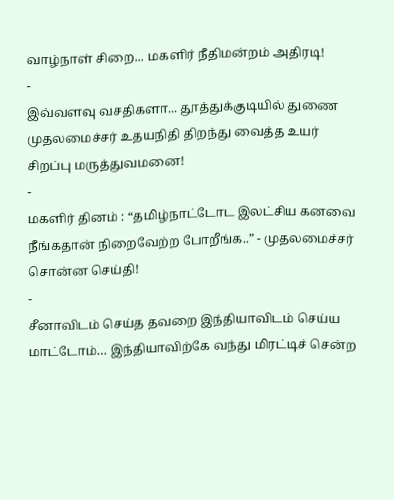வாழ்நாள் சிறை... மகளிர் நீதிமன்றம் அதிரடி!
-
இவ்வளவு வசதிகளா... தூத்துக்குடியில் துணை முதலமைச்சர் உதயநிதி திறந்து வைத்த உயர் சிறப்பு மருத்துவமனை!
-
மகளிர் தினம் : “தமிழ்நாட்டோட இலட்சிய கனவை நீங்கதான் நிறைவேற்ற போறீங்க..” - முதலமைச்சர் சொன்ன செய்தி!
-
சீனாவிடம் செய்த தவறை இந்தியாவிடம் செய்ய மாட்டோம்… இந்தியாவிற்கே வந்து மிரட்டிச் சென்ற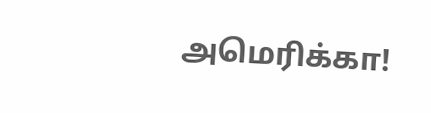அமெரிக்கா!